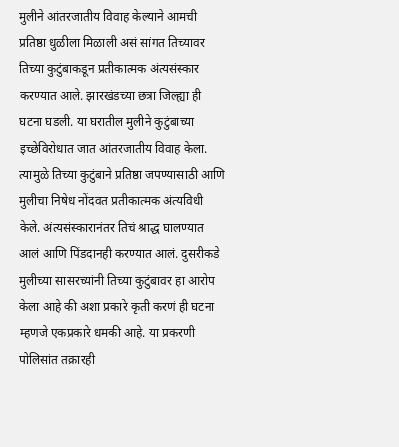मुलीने आंतरजातीय विवाह केल्याने आमची प्रतिष्ठा धुळीला मिळाली असं सांगत तिच्यावर तिच्या कुटुंबाकडून प्रतीकात्मक अंत्यसंस्कार करण्यात आले. झारखंडच्या छत्रा जिल्ह्या ही घटना घडली. या घरातील मुलीने कुटुंबाच्या इच्छेविरोधात जात आंतरजातीय विवाह केला. त्यामुळे तिच्या कुटुंबाने प्रतिष्ठा जपण्यासाठी आणि मुलीचा निषेध नोंदवत प्रतीकात्मक अंत्यविधी केले. अंत्यसंस्कारानंतर तिचं श्राद्ध घालण्यात आलं आणि पिंडदानही करण्यात आलं. दुसरीकडे मुलीच्या सासरच्यांनी तिच्या कुटुंबावर हा आरोप केला आहे की अशा प्रकारे कृती करणं ही घटना म्हणजे एकप्रकारे धमकी आहे. या प्रकरणी पोलिसांत तक्रारही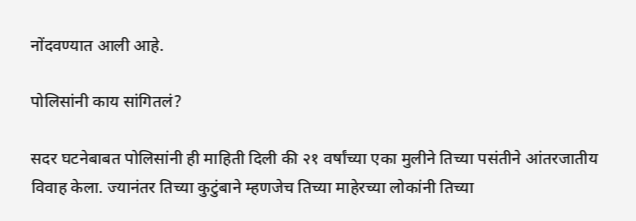नोंदवण्यात आली आहे.

पोलिसांनी काय सांगितलं?

सदर घटनेबाबत पोलिसांनी ही माहिती दिली की २१ वर्षांच्या एका मुलीने तिच्या पसंतीने आंतरजातीय विवाह केला. ज्यानंतर तिच्या कुटुंबाने म्हणजेच तिच्या माहेरच्या लोकांनी तिच्या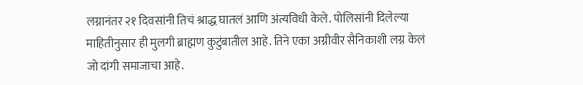लग्नानंतर २१ दिवसांनी तिचं श्राद्ध घातलं आणि अंत्यविधी केले. पोलिसांनी दिलेल्या माहितीनुसार ही मुलगी ब्राह्मण कुटुंबातील आहे. तिने एका अग्नीवीर सैनिकाशी लग्न केलं जो दांगी समाजाचा आहे.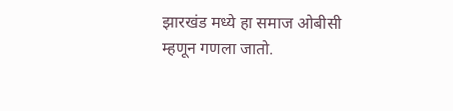झारखंड मध्ये हा समाज ओबीसी म्हणून गणला जातो.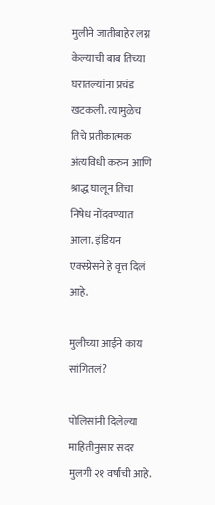मुलीने जातीबाहेर लग्न केल्याची बाब तिच्या घरातल्यांना प्रचंड खटकली. त्यामुळेच तिचे प्रतीकात्मक अंत्यविधी करुन आणि श्राद्ध घालून तिचा निषेध नोंदवण्यात आला. इंडियन एक्स्प्रेसने हे वृत्त दिलं आहे.

मुलीच्या आईने काय सांगितलं?

पोलिसांनी दिलेल्या माहितीनुसार सदर मुलगी २१ वर्षांची आहे.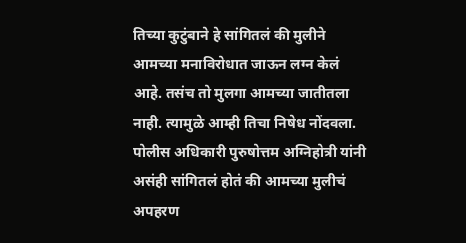तिच्या कुटुंबाने हे सांगितलं की मुलीने आमच्या मनाविरोधात जाऊन लग्न केलं आहे. तसंच तो मुलगा आमच्या जातीतला नाही. त्यामुळे आम्ही तिचा निषेध नोंदवला. पोलीस अधिकारी पुरुषोत्तम अग्निहोत्री यांनी असंही सांगितलं होतं की आमच्या मुलीचं अपहरण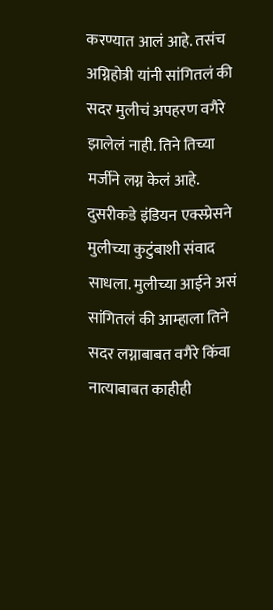करण्यात आलं आहे. तसंच अग्निहोत्री यांनी सांगितलं की सदर मुलीचं अपहरण वगैरे झालेलं नाही. तिने तिच्या मर्जीने लग्न केलं आहे. दुसरीकडे इंडियन एक्स्प्रेसने मुलीच्या कुटुंबाशी संवाद साधला. मुलीच्या आईने असं सांगितलं की आम्हाला तिने सदर लग्नाबाबत वगैरे किंवा नात्याबाबत काहीही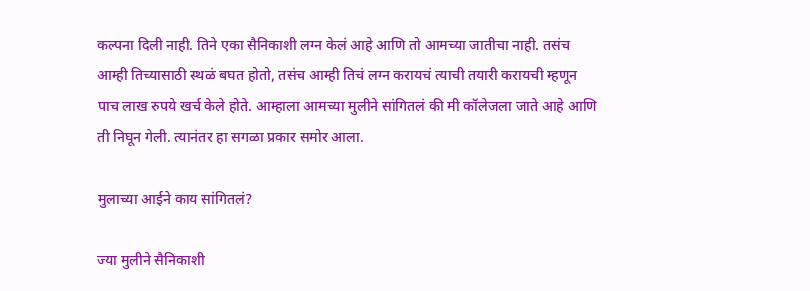कल्पना दिली नाही. तिने एका सैनिकाशी लग्न केलं आहे आणि तो आमच्या जातीचा नाही. तसंच आम्ही तिच्यासाठी स्थळं बघत होतो, तसंच आम्ही तिचं लग्न करायचं त्याची तयारी करायची म्हणून पाच लाख रुपये खर्च केले होते. आम्हाला आमच्या मुलीने सांगितलं की मी कॉलेजला जाते आहे आणि ती निघून गेली. त्यानंतर हा सगळा प्रकार समोर आला.

मुलाच्या आईने काय सांगितलं?

ज्या मुलीने सैनिकाशी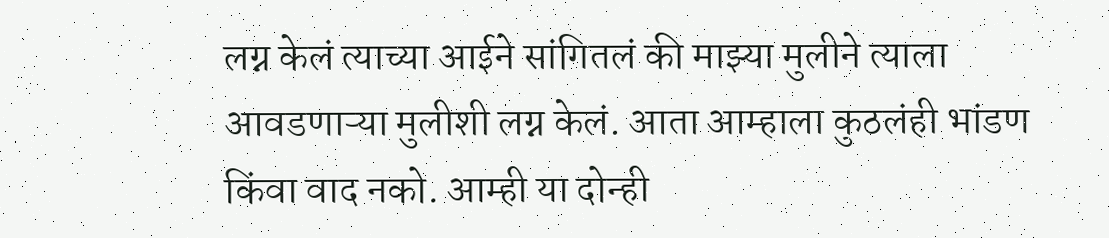लग्न केलं त्याच्या आईने सांगितलं की माझ्या मुलीने त्याला आवडणाऱ्या मुलीशी लग्न केलं. आता आम्हाला कुठलंही भांडण किंवा वाद नको. आम्ही या दोन्ही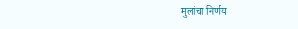मुलांचा निर्णय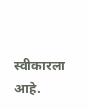स्वीकारला आहे.